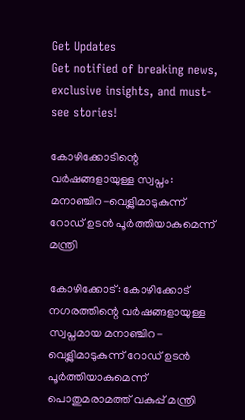Get Updates
Get notified of breaking news, exclusive insights, and must-see stories!

കോഴിക്കോടിന്റെ വർഷങ്ങളായുള്ള സ്വപ്നം: മനാഞ്ചിറ-വെള്ലിമാടുകുന്ന് റോഡ് ഉടന്‍ പൂർത്തിയാകുമെന്ന് മന്ത്രി

കോഴിക്കോട്: കോഴിക്കോട് നഗരത്തിന്റെ വർഷങ്ങളായുള്ള സ്വപ്നമായ മനാഞ്ചിറ-വെള്ലിമാടുകുന്ന് റോഡ് ഉടന്‍ പൂർത്തിയാകുമെന്ന് പൊതുമരാമത്ത് വകുപ്പ് മന്ത്രി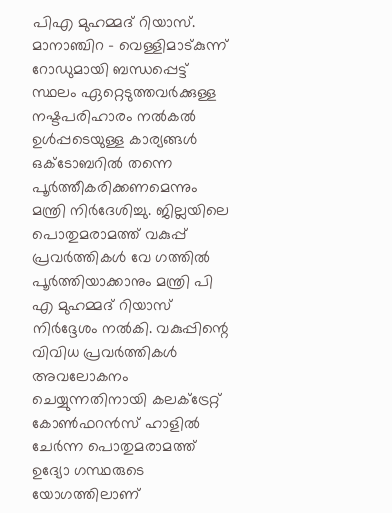പിഎ മുഹമ്മദ് റിയാസ്. മാനാഞ്ചിറ - വെള്ളിമാട്കുന്ന് റോഡുമായി ബന്ധപ്പെ‌ട്ട് സ്ഥലം ഏറ്റെടുത്തവർക്കുള്ള നഷ്ടപരിഹാരം നൽകൽ ഉൾപ്പടെയുള്ള കാര്യങ്ങൾ ഒക്ടോബറിൽ തന്നെ പൂർത്തീകരിക്കണമെന്നും മന്ത്രി നിർദേശിച്ചു. ജില്ലയിലെ പൊതുമരാമത്ത് വകുപ്പ് പ്രവർത്തികൾ വേ ഗത്തിൽ പൂർത്തിയാക്കാനും മന്ത്രി പി എ മുഹമ്മദ് റിയാസ് നിർദ്ദേശം നൽകി. വകുപ്പിന്റെ വിവിധ പ്രവർത്തികൾ അവലോകനം ചെയ്യുന്നതിനായി കലക്ട്രേറ്റ് കോൺഫറൻസ് ഹാളിൽ ചേർന്ന പൊതുമരാമത്ത് ഉദ്യോ ഗസ്ഥരുടെ യോഗത്തിലാണ്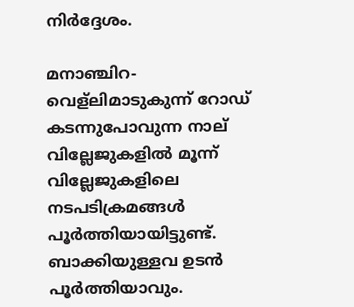നിർദ്ദേശം.

മനാഞ്ചിറ-വെള്ലിമാടുകുന്ന് റോഡ് കടന്നുപോവുന്ന നാല് വില്ലേജുകളിൽ മൂന്ന് വില്ലേജുകളിലെ നടപടിക്രമങ്ങൾ പൂർത്തിയായിട്ടുണ്ട്. ബാക്കിയുള്ളവ ഉടൻ പൂർത്തിയാവും.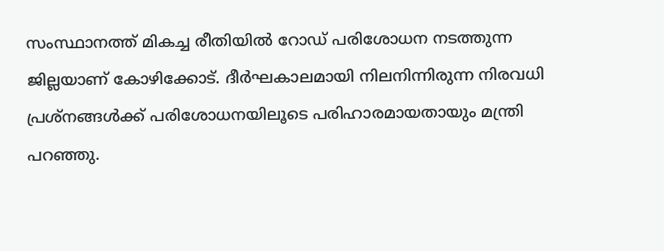സംസ്ഥാനത്ത് മികച്ച രീതിയിൽ റോഡ് പരിശോധന നടത്തുന്ന ജില്ലയാണ് കോഴിക്കോട്. ദീർഘകാലമായി നിലനിന്നിരുന്ന നിരവധി പ്രശ്നങ്ങൾക്ക് പരിശോധനയിലൂടെ പരിഹാരമായതായും മന്ത്രി പറഞ്ഞു.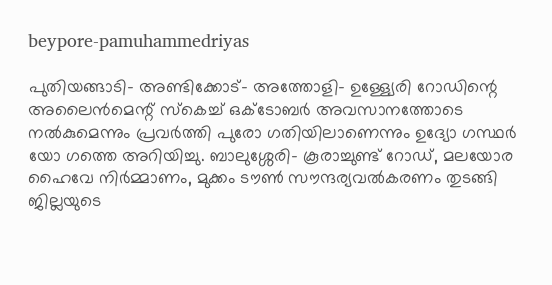beypore-pamuhammedriyas

പുതിയങ്ങാടി- അണ്ടിക്കോട്- അത്തോളി- ഉള്ള്യേരി റോഡിന്റെ അലൈൻമെന്റ് സ്കെച്ച് ഒക്ടോബർ അവസാനത്തോടെ നൽകുമെന്നും പ്രവർത്തി പുരോ ഗതിയിലാണെന്നും ഉദ്യോ ഗസ്ഥർ യോ ഗത്തെ അറിയിച്ചു. ബാലുശ്ശേരി- കൂരാച്ചുണ്ട് റോഡ്, മലയോര ഹൈവേ നിർമ്മാണം, മുക്കം ടൗൺ സൗന്ദര്യവൽകരണം തുടങ്ങി ജില്ലയുടെ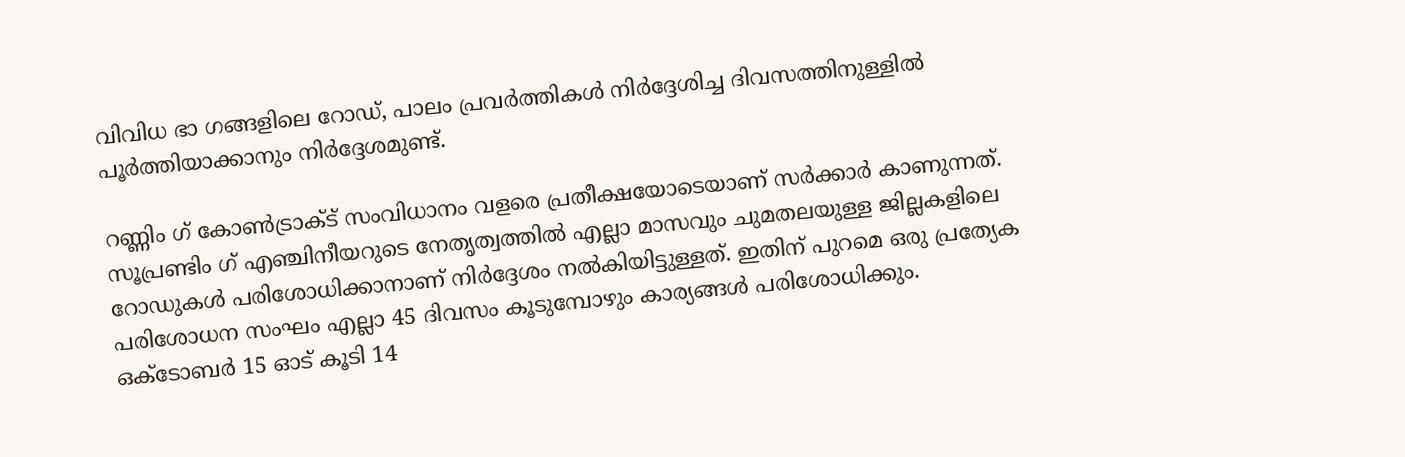വിവിധ ഭാ ഗങ്ങളിലെ റോഡ്, പാലം പ്രവർത്തികൾ നിർദ്ദേശിച്ച ദിവസത്തിനുള്ളിൽ പൂർത്തിയാക്കാനും നിർദ്ദേശമുണ്ട്.

റണ്ണിം ഗ് കോൺട്രാക്‌ട് സംവിധാനം വളരെ പ്രതീക്ഷയോടെയാണ് സർക്കാർ കാണുന്നത്. സൂപ്രണ്ടിം ഗ് എഞ്ചിനീയറുടെ നേതൃത്വത്തിൽ എല്ലാ മാസവും ചുമതലയുള്ള ജില്ലകളിലെ റോഡുകൾ പരിശോധിക്കാനാണ് നിർദ്ദേശം നൽകിയിട്ടുള്ളത്. ഇതിന് പുറമെ ഒരു പ്രത്യേക പരിശോധന സംഘം എല്ലാ 45 ദിവസം കൂടുമ്പോഴും കാര്യങ്ങൾ പരിശോധിക്കും. ഒക്ടോബർ 15 ഓട് കൂടി 14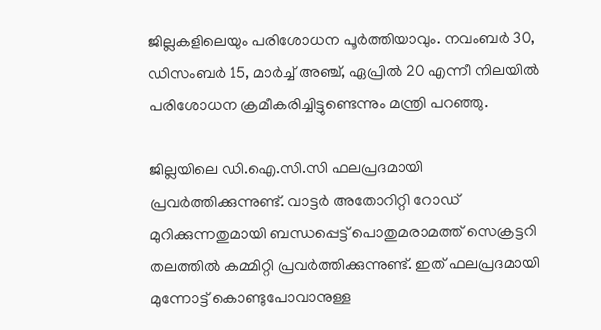ജില്ലകളിലെയും പരിശോധന പൂർത്തിയാവും. നവംബർ 30, ഡിസംബർ 15, മാർച്ച് അഞ്ച്, ഏപ്രിൽ 20 എന്നീ നിലയിൽ പരിശോധന ക്രമീകരിച്ചിട്ടുണ്ടെന്നും മന്ത്രി പറ‍ഞ്ഞു.

ജില്ലയിലെ ഡി.ഐ.സി.സി ഫലപ്രദമായി പ്രവർത്തിക്കുന്നുണ്ട്. വാ‌ട്ടർ അതോറിറ്റി റോഡ് മുറിക്കുന്നതുമായി ബന്ധപ്പെട്ട് പൊതുമരാമത്ത് സെക്രട്ടറി തലത്തിൽ കമ്മിറ്റി പ്രവർത്തിക്കുന്നുണ്ട്. ഇത് ഫലപ്രദമായി മുന്നോ‌ട്ട് കൊണ്ടുപോവാനുള്ള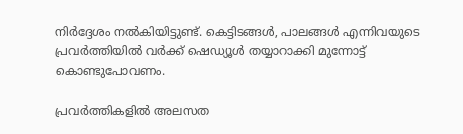നിർദ്ദേശം നൽകിയിട്ടുണ്ട്. കെ‌ട്ടിടങ്ങൾ, പാലങ്ങൾ എന്നിവയുടെ പ്രവർത്തിയിൽ വർക്ക് ഷെ‍‍‍ഡ്യൂൾ തയ്യാറാക്കി മുന്നോട്ട് കൊണ്ടുപോവണം.

പ്രവർത്തികളിൽ അലസത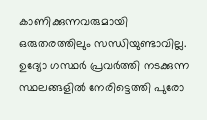കാണിക്കുന്നവരുമായി ഒരുതരത്തിലും സന്ധിയുണ്ടാവില്ല. ഉദ്യോ ഗസ്ഥർ പ്രവർത്തി നടക്കുന്ന സ്ഥലങ്ങളിൽ നേരിട്ടെത്തി പുരോ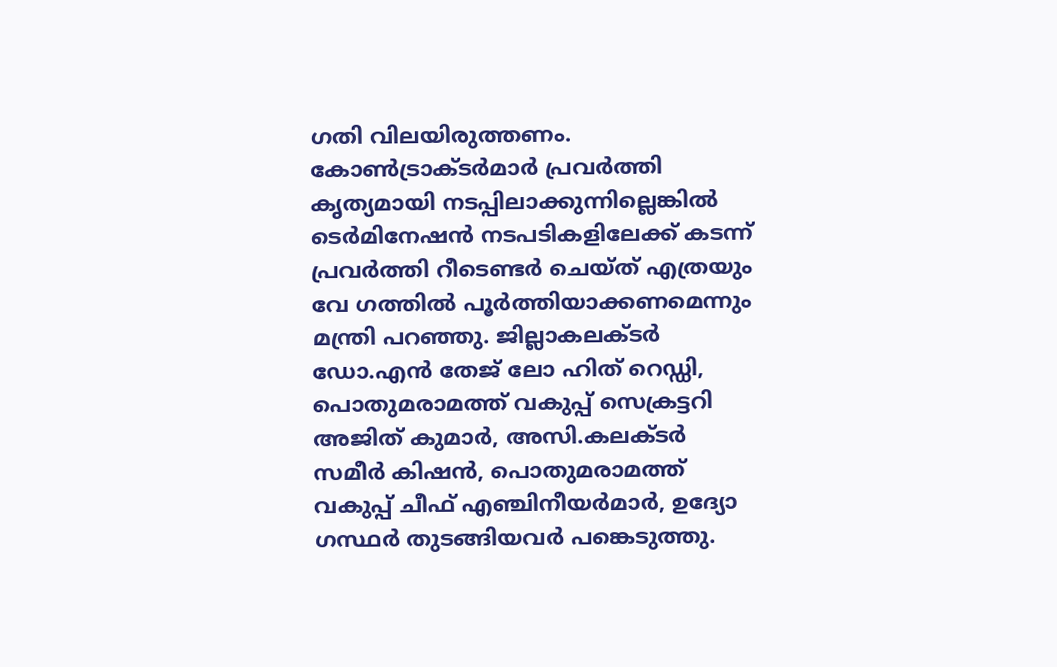ഗതി വിലയിരുത്തണം. കോൺ‌‌ട്രാക്ടർമാർ പ്രവർത്തി കൃത്യമായി നടപ്പിലാക്കുന്നില്ലെങ്കിൽ ടെർമിനേഷൻ നടപടികളിലേക്ക് കടന്ന് പ്രവർത്തി റീടെണ്ടർ ചെയ്ത് എത്രയും വേ ഗത്തിൽ പൂർത്തിയാക്കണമെന്നും മന്ത്രി പറ‍ഞ്ഞു. ജില്ലാകലക്ടർ ഡോ.എൻ തേജ് ലോ ഹിത് റെഡ്ഡി, പൊതുമരാമത്ത് വകുപ്പ് സെക്രട്ടറി അജിത് കുമാർ, അസി.കലക്ടർ സമീർ കിഷൻ, പൊതുമരാമത്ത് വകുപ്പ് ചീഫ് എഞ്ചിനീയർമാർ, ഉദ്യോ ഗസ്ഥർ തുടങ്ങിയവർ പങ്കെടുത്തു.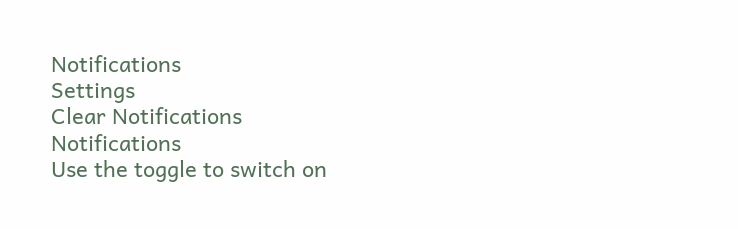Notifications
Settings
Clear Notifications
Notifications
Use the toggle to switch on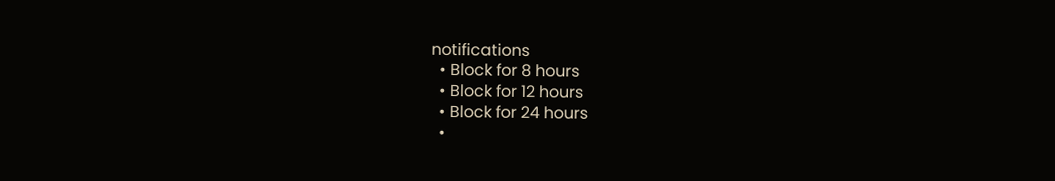notifications
  • Block for 8 hours
  • Block for 12 hours
  • Block for 24 hours
  •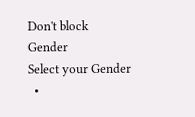Don't block
Gender
Select your Gender
  •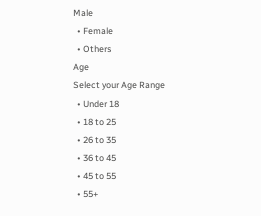Male
  • Female
  • Others
Age
Select your Age Range
  • Under 18
  • 18 to 25
  • 26 to 35
  • 36 to 45
  • 45 to 55
  • 55+